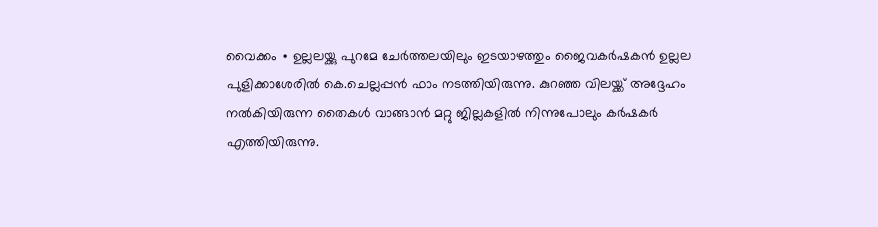വൈക്കം ∙ ഉല്ലലയ്ക്കു പുറമേ ചേർത്തലയിലും ഇടയാഴത്തും ജൈവകർഷകൻ ഉല്ലല പുളിക്കാശേരിൽ കെ.ചെല്ലപ്പൻ ഫാം നടത്തിയിരുന്നു. കുറഞ്ഞ വിലയ്ക്ക് അദ്ദേഹം നൽകിയിരുന്ന തൈകൾ വാങ്ങാൻ മറ്റു ജില്ലകളിൽ നിന്നുപോലും കർഷകർ എത്തിയിരുന്നു.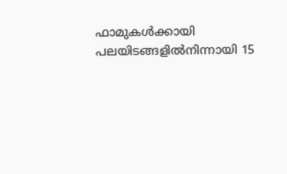ഫാമുകൾക്കായി പലയിടങ്ങളിൽനിന്നായി 15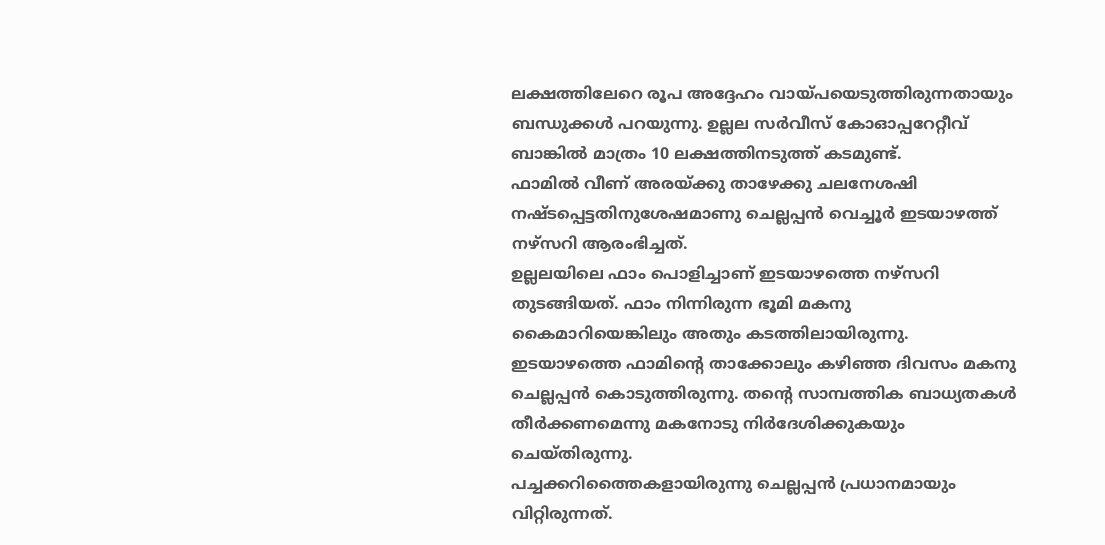ലക്ഷത്തിലേറെ രൂപ അദ്ദേഹം വായ്പയെടുത്തിരുന്നതായും ബന്ധുക്കൾ പറയുന്നു. ഉല്ലല സർവീസ് കോഓപ്പറേറ്റീവ് ബാങ്കിൽ മാത്രം 10 ലക്ഷത്തിനടുത്ത് കടമുണ്ട്.
ഫാമിൽ വീണ് അരയ്ക്കു താഴേക്കു ചലനേശഷി നഷ്ടപ്പെട്ടതിനുശേഷമാണു ചെല്ലപ്പൻ വെച്ചൂർ ഇടയാഴത്ത് നഴ്സറി ആരംഭിച്ചത്.
ഉല്ലലയിലെ ഫാം പൊളിച്ചാണ് ഇടയാഴത്തെ നഴ്സറി തുടങ്ങിയത്. ഫാം നിന്നിരുന്ന ഭൂമി മകനു കൈമാറിയെങ്കിലും അതും കടത്തിലായിരുന്നു.
ഇടയാഴത്തെ ഫാമിന്റെ താക്കോലും കഴിഞ്ഞ ദിവസം മകനു ചെല്ലപ്പൻ കൊടുത്തിരുന്നു. തന്റെ സാമ്പത്തിക ബാധ്യതകൾ തീർക്കണമെന്നു മകനോടു നിർദേശിക്കുകയും ചെയ്തിരുന്നു.
പച്ചക്കറിത്തൈകളായിരുന്നു ചെല്ലപ്പൻ പ്രധാനമായും വിറ്റിരുന്നത്.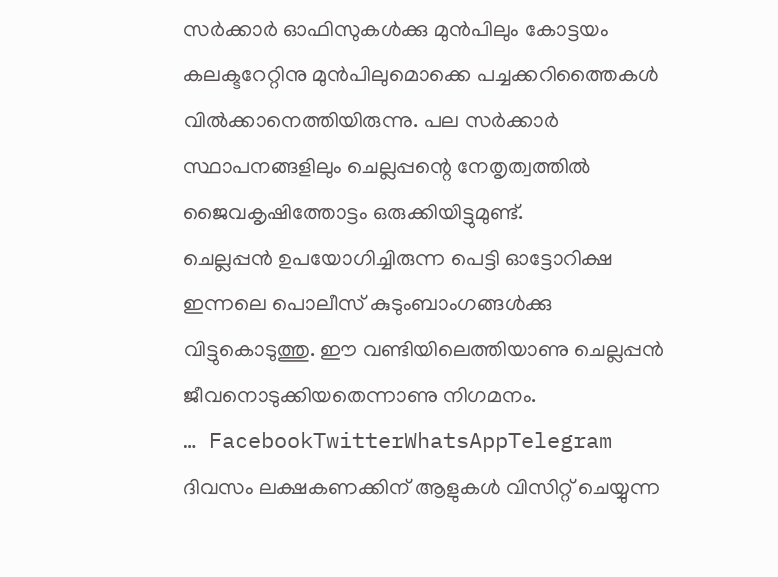സർക്കാർ ഓഫിസുകൾക്കു മുൻപിലും കോട്ടയം കലക്ടറേറ്റിനു മുൻപിലുമൊക്കെ പച്ചക്കറിത്തൈകൾ വിൽക്കാനെത്തിയിരുന്നു. പല സർക്കാർ സ്ഥാപനങ്ങളിലും ചെല്ലപ്പന്റെ നേതൃത്വത്തിൽ ജൈവകൃഷിത്തോട്ടം ഒരുക്കിയിട്ടുമുണ്ട്.
ചെല്ലപ്പൻ ഉപയോഗിച്ചിരുന്ന പെട്ടി ഓട്ടോറിക്ഷ ഇന്നലെ പൊലീസ് കുടുംബാംഗങ്ങൾക്കു വിട്ടുകൊടുത്തു. ഈ വണ്ടിയിലെത്തിയാണു ചെല്ലപ്പൻ ജീവനൊടുക്കിയതെന്നാണു നിഗമനം.
… FacebookTwitterWhatsAppTelegram
ദിവസം ലക്ഷകണക്കിന് ആളുകൾ വിസിറ്റ് ചെയ്യുന്ന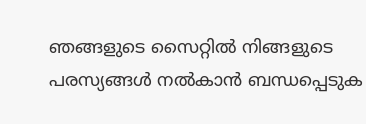ഞങ്ങളുടെ സൈറ്റിൽ നിങ്ങളുടെ പരസ്യങ്ങൾ നൽകാൻ ബന്ധപ്പെടുക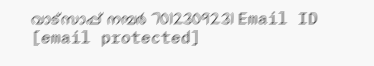വാട്സാപ്പ് നമ്പർ 7012309231 Email ID [email protected]